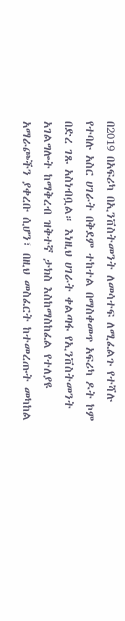በ2019 በአፍሪካ በኢንቨስትመንት ለመሳተፍ ለሚፈልጉ የተሻሉ የተባሉ አስር ሀገራት በቅደም ተከተል በማስቀመጥ አፍሪካ ዶት ኮም በድረ ገጹ አስነብቧል። እነዚህ ሀገራት ቀልጣፋ የኢንቨስትመንት አገልግሎት ከማቅረብ ዝቅተኛ ታክስ እስከማስከፈል የተለያዩ አማራጮችን ያቀረቡ ሲሆን፣ በዚህ መስፈርት ከተመረጡት መካከል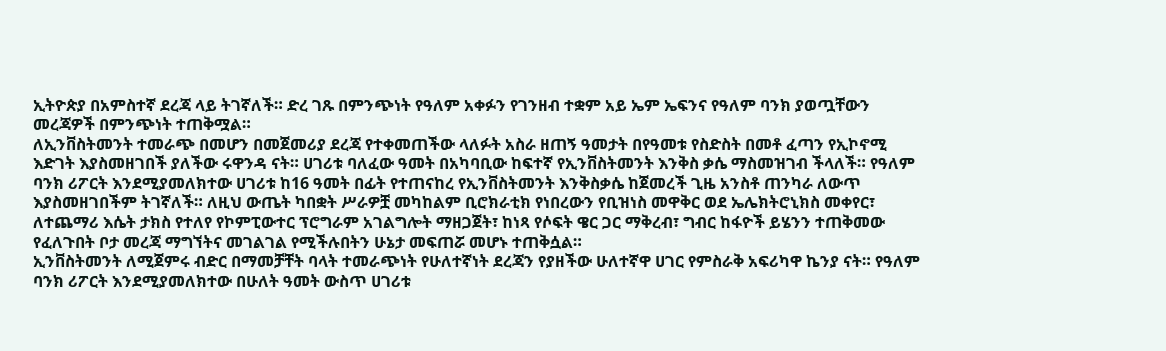ኢትዮጵያ በአምስተኛ ደረጃ ላይ ትገኛለች። ድረ ገጹ በምንጭነት የዓለም አቀፉን የገንዘብ ተቋም አይ ኤም ኤፍንና የዓለም ባንክ ያወጧቸውን መረጃዎች በምንጭነት ተጠቅሟል።
ለኢንቨስትመንት ተመራጭ በመሆን በመጀመሪያ ደረጃ የተቀመጠችው ላለፉት አስራ ዘጠኝ ዓመታት በየዓመቱ የስድስት በመቶ ፈጣን የኢኮኖሚ እድገት እያስመዘገበች ያለችው ሩዋንዳ ናት። ሀገሪቱ ባለፈው ዓመት በአካባቢው ከፍተኛ የኢንቨስትመንት እንቅስ ቃሴ ማስመዝገብ ችላለች። የዓለም ባንክ ሪፖርት እንደሚያመለክተው ሀገሪቱ ከ16 ዓመት በፊት የተጠናከረ የኢንቨስትመንት እንቅስቃሴ ከጀመረች ጊዜ አንስቶ ጠንካራ ለውጥ እያስመዘገበችም ትገኛለች። ለዚህ ውጤት ካበቋት ሥራዎቿ መካከልም ቢሮክራቲክ የነበረውን የቢዝነስ መዋቅር ወደ ኤሌክትሮኒክስ መቀየር፣ ለተጨማሪ እሴት ታክስ የተለየ የኮምፒውተር ፕሮግራም አገልግሎት ማዘጋጀት፣ ከነጻ የሶፍት ዌር ጋር ማቅረብ፣ ግብር ከፋዮች ይሄንን ተጠቅመው የፈለጉበት ቦታ መረጃ ማግኘትና መገልገል የሚችሉበትን ሁኔታ መፍጠሯ መሆኑ ተጠቅሷል።
ኢንቨስትመንት ለሚጀምሩ ብድር በማመቻቸት ባላት ተመራጭነት የሁለተኛነት ደረጃን የያዘችው ሁለተኛዋ ሀገር የምስራቅ አፍሪካዋ ኬንያ ናት። የዓለም ባንክ ሪፖርት እንደሚያመለክተው በሁለት ዓመት ውስጥ ሀገሪቱ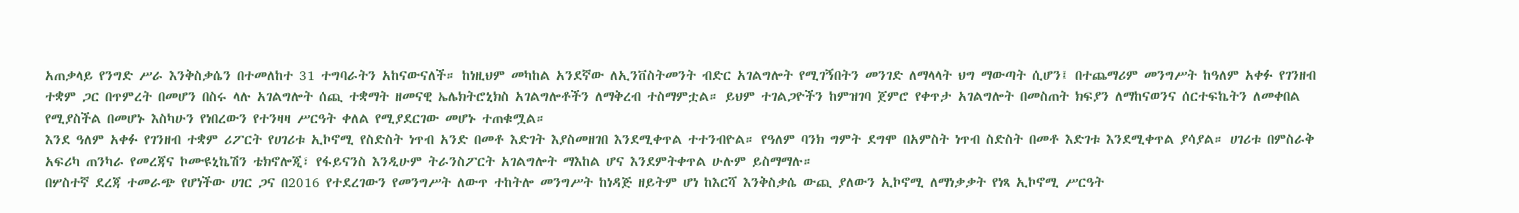አጠቃላይ የንግድ ሥራ እንቅስቃሴን በተመለከተ 31 ተግባራትን አከናውናለች። ከነዚህም መካከል አንደኛው ለኢንቨስትመንት ብድር አገልግሎት የሚገኝበትን መንገድ ለማላላት ህግ ማውጣት ሲሆን፤ በተጨማሪም መንግሥት ከዓለም አቀፉ የገንዘብ ተቋም ጋር በጥምረት በመሆን በስሩ ላሉ አገልግሎት ሰጪ ተቋማት ዘመናዊ ኤሌክትሮኒክስ አገልግሎቶችን ለማቅረብ ተስማምቷል። ይህም ተገልጋዮችን ከምዝገባ ጀምሮ የቀጥታ አገልግሎት በመስጠት ክፍያን ለማከናወንና ሰርተፍኬትን ለመቀበል የሚያስችል በመሆኑ እስካሁን የነበረውን የተንዛዛ ሥርዓት ቀለል የሚያደርገው መሆኑ ተጠቁሟል።
እንደ ዓለም አቀፉ የገንዘብ ተቋም ሪፖርት የሀገሪቱ ኢኮኖሚ የስድስት ነጥብ አንድ በመቶ እድገት እያስመዘገበ እንደሚቀጥል ተተንብዮል። የዓለም ባንክ ግምት ደግሞ በአምስት ነጥብ ስድስት በመቶ እድገቱ እንደሚቀጥል ያሳያል። ሀገሪቱ በምስራቅ አፍሪካ ጠንካራ የመረጃና ኮሙዩኒኬሽን ቴክኖሎጂ፣ የፋይናንስ እንዲሁም ትራንስፖርት አገልግሎት ማእከል ሆና እንደምትቀጥል ሁሉም ይስማማሉ።
በሦስተኛ ደረጃ ተመራጭ የሆነችው ሀገር ጋና በ2016 የተደረገውን የመንግሥት ለውጥ ተከትሎ መንግሥት ከነዳጅ ዘይትም ሆነ ከእርሻ እንቅስቃሴ ውጪ ያለውን ኢኮኖሚ ለማነቃቃት የነጻ ኢኮኖሚ ሥርዓት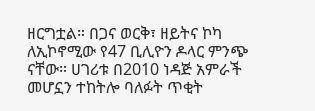ዘርግቷል። በጋና ወርቅ፣ ዘይትና ኮካ ለኢኮኖሚው የ47 ቢሊዮን ዶላር ምንጭ ናቸው። ሀገሪቱ በ2010 ነዳጅ አምራች መሆኗን ተከትሎ ባለፉት ጥቂት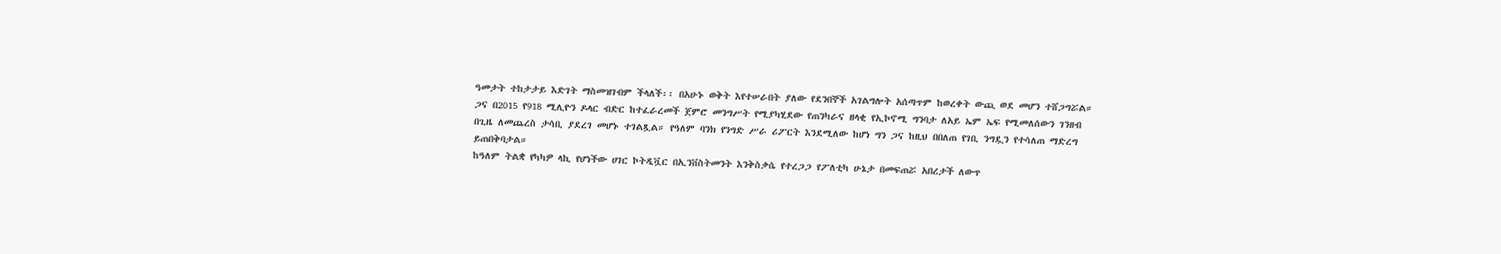ዓመታት ተከታታይ እድገት ማስመዝገብም ችላለች፡፡ በአሁኑ ወቅት እየተሠራበት ያለው የደንበኞች አገልግሎት አሰጣጥም ከወረቀት ውጪ ወደ መሆን ተሸጋግሯል። ጋና በ2015 የ918 ሚሊዮን ዶላር ብድር ከተፈራረመች ጀምሮ መንግሥት የሚያካሂደው የጠንካራና ዘላቂ የኢኮኖሚ ግንባታ ለአይ ኤም ኤፍ የሚመለሰውን ገንዘብ በጊዜ ለመጨረስ ታሳቢ ያደረገ መሆኑ ተገልጿል። የዓለም ባንክ የንግድ ሥራ ሪፖርት እንደሚለው ከሆነ ግን ጋና ከዚህ በበለጠ የገቢ ንግዷን የተሳለጠ ማድረግ ይጠበቅባታል።
ከዓለም ትልቋ የካካዎ ላኪ የሆነችው ሀገር ኮትዲቯር በኢንቨስትመንት እንቅስቃሴ የተረጋጋ የፖለቲካ ሁኔታ በመፍጠሯ አበረታች ለውጥ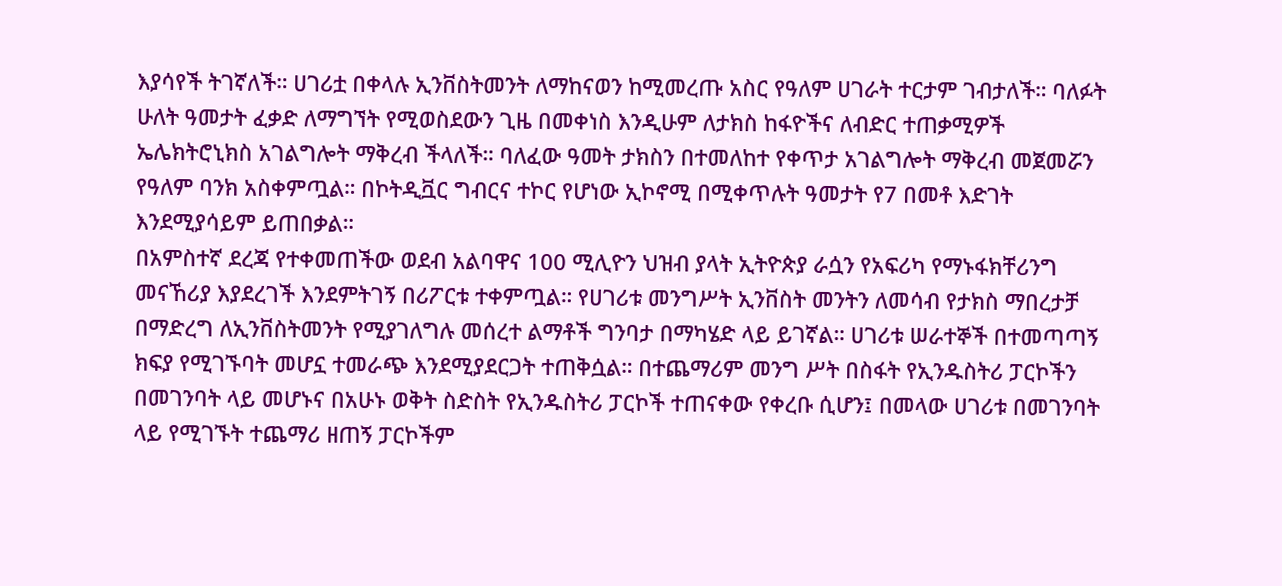እያሳየች ትገኛለች። ሀገሪቷ በቀላሉ ኢንቨስትመንት ለማከናወን ከሚመረጡ አስር የዓለም ሀገራት ተርታም ገብታለች። ባለፉት ሁለት ዓመታት ፈቃድ ለማግኘት የሚወስደውን ጊዜ በመቀነስ እንዲሁም ለታክስ ከፋዮችና ለብድር ተጠቃሚዎች ኤሌክትሮኒክስ አገልግሎት ማቅረብ ችላለች። ባለፈው ዓመት ታክስን በተመለከተ የቀጥታ አገልግሎት ማቅረብ መጀመሯን የዓለም ባንክ አስቀምጧል። በኮትዲቯር ግብርና ተኮር የሆነው ኢኮኖሚ በሚቀጥሉት ዓመታት የ7 በመቶ እድገት እንደሚያሳይም ይጠበቃል።
በአምስተኛ ደረጃ የተቀመጠችው ወደብ አልባዋና 100 ሚሊዮን ህዝብ ያላት ኢትዮጵያ ራሷን የአፍሪካ የማኑፋክቸሪንግ መናኸሪያ እያደረገች እንደምትገኝ በሪፖርቱ ተቀምጧል። የሀገሪቱ መንግሥት ኢንቨስት መንትን ለመሳብ የታክስ ማበረታቻ በማድረግ ለኢንቨስትመንት የሚያገለግሉ መሰረተ ልማቶች ግንባታ በማካሄድ ላይ ይገኛል። ሀገሪቱ ሠራተኞች በተመጣጣኝ ክፍያ የሚገኙባት መሆኗ ተመራጭ እንደሚያደርጋት ተጠቅሷል። በተጨማሪም መንግ ሥት በስፋት የኢንዱስትሪ ፓርኮችን በመገንባት ላይ መሆኑና በአሁኑ ወቅት ስድስት የኢንዱስትሪ ፓርኮች ተጠናቀው የቀረቡ ሲሆን፤ በመላው ሀገሪቱ በመገንባት ላይ የሚገኙት ተጨማሪ ዘጠኝ ፓርኮችም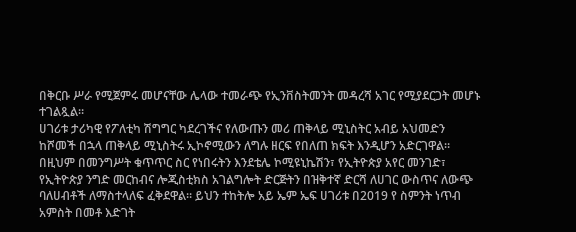በቅርቡ ሥራ የሚጀምሩ መሆናቸው ሌላው ተመራጭ የኢንቨስትመንት መዳረሻ አገር የሚያደርጋት መሆኑ ተገልጿል።
ሀገሪቱ ታሪካዊ የፖለቲካ ሽግግር ካደረገችና የለውጡን መሪ ጠቅላይ ሚኒስትር አብይ አህመድን ከሾመች በኋላ ጠቅላይ ሚኒስትሩ ኢኮኖሚውን ለግሉ ዘርፍ የበለጠ ክፍት እንዲሆን አድርገዋል። በዚህም በመንግሥት ቁጥጥር ስር የነበሩትን እንደቴሌ ኮሚዩኒኬሽን፣ የኢትዮጵያ አየር መንገድ፣ የኢትዮጵያ ንግድ መርከብና ሎጂስቲክስ አገልግሎት ድርጅትን በዝቅተኛ ድርሻ ለሀገር ውስጥና ለውጭ ባለሀብቶች ለማስተላለፍ ፈቅደዋል። ይህን ተከትሎ አይ ኤም ኤፍ ሀገሪቱ በ2019 የ ስምንት ነጥብ አምስት በመቶ እድገት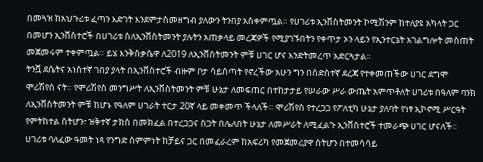በመጓዝ ከአህጉሪቱ ፈጣን እድገት እንደምታስመዘግብ ያለውን ትንበያ አስቀምጧል። የሀገሪቱ ኢንቨስትመንት ኮሚሽንም ከተለያዩ አካላት ጋር በመሆን ኢንቨስተሮች በሀገሪቱ ስለኢንቨስትመንት ያሉትን አጠቃላይ መረጃዎች የሚያገኙበትን የቀጥታ ኦን ላይን የኢንተርኔት አገልግሎት መስጠት መጀመሩም ተቀምጧል። ይሄ እንቅስቃሴዋ ለ2019 ለኢንቨስትመንት ምቹ ሀገር ሆና እንድትመረጥ አድርጓታል።
ትንሿ ደሴትና አነስተኛ ገበያ ያላት በኢንቨስተሮች ብዙም ቦታ ሳይሰጣት የኖረችው አሁን ግን በስድስተኛ ደረጃ የተቀመጠችው ሀገር ደግሞ ሞሪሽየስ ናት። የሞሪሽየስ መንግሥት ለኢንቨስትመንት ምቹ ሁኔታ ለመፍጠር በተከታታይ የሠራው ሥራ ውጤት አምጥቶለት ሀገሪቱ በዓለም ባንክ ለኢንቨስትመንት ምቹ ከሆኑ የዓለም ሀገራት ተርታ 20ኛ ላይ መቀመጥ ችላለች። ሞሪሽየስ የተረጋጋ የፖለቲካ ሁኔታ ያለባት የነፃ ኢኮኖሚ ሥርዓት የምትከተል ስትሆን፣ ዝቅተኛ ታክስ በመክፈል በተረጋጋና ስጋት በሌለበት ሁኔታ ለመሥራት ለሚፈልጉ ኢንቨስተሮች ተመራጭ ሀገር ሆናለች። ሀገሪቱ ባለፈው ዓመት ነጻ የንግድ ስምምነት ከቻይና ጋር በመፈራረም ከአፍሪካ የመጀመሪያዋ ስትሆን በተመሳሳይ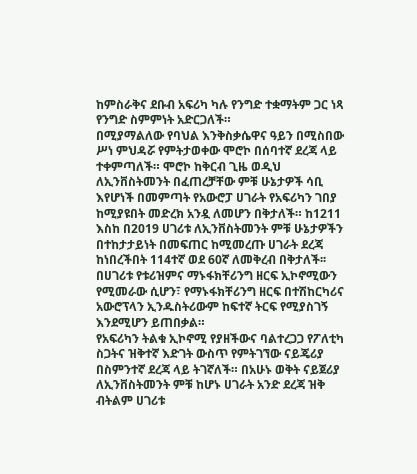ከምስራቅና ደቡብ አፍሪካ ካሉ የንግድ ተቋማትም ጋር ነጻ የንግድ ስምምነት አድርጋለች።
በሚያማልለው የባህል እንቅስቃሴዋና ዓይን በሚስበው ሥነ ምህዳሯ የምትታወቀው ሞሮኮ በሰባተኛ ደረጃ ላይ ተቀምጣለች። ሞሮኮ ከቅርብ ጊዜ ወዲህ ለኢንቨስትመንት በፈጠረቻቸው ምቹ ሁኔታዎች ሳቢ እየሆነች በመምጣት የአውሮፓ ሀገራት የአፍሪካን ገበያ ከሚያዩበት መድረክ አንዷ ለመሆን በቅታለች። ከ1211 እስከ በ2019 ሀገሪቱ ለኢንቨስትመንት ምቹ ሁኔታዎችን በተከታታይነት በመፍጠር ከሚመረጡ ሀገራት ደረጃ ከነበረችበት 114ተኛ ወደ 60ኛ ለመቅረብ በቅታለች፡፡ በሀገሪቱ የቱሪዝምና ማኑፋክቸሪንግ ዘርፍ ኢኮኖሚውን የሚመራው ሲሆን፣ የማኑፋክቸሪንግ ዘርፍ በተሽከርካሪና አውሮፕላን ኢንዱስትሪውም ከፍተኛ ትርፍ የሚያስገኝ እንደሚሆን ይጠበቃል።
የአፍሪካን ትልቁ ኢኮኖሚ የያዘችውና ባልተረጋጋ የፖለቲካ ስጋትና ዝቅተኛ እድገት ውስጥ የምትገኘው ናይጄሪያ በስምንተኛ ደረጃ ላይ ትገኛለች። በአሁኑ ወቅት ናይጀሪያ ለኢንቨስትመንት ምቹ ከሆኑ ሀገራት አንድ ደረጃ ዝቅ ብትልም ሀገሪቱ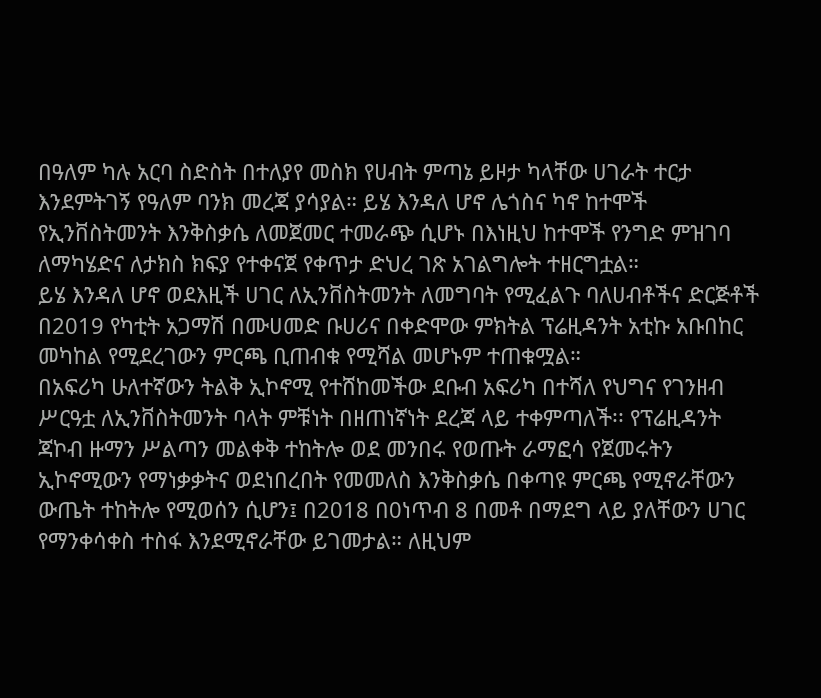በዓለም ካሉ አርባ ስድስት በተለያየ መስክ የሀብት ምጣኔ ይዞታ ካላቸው ሀገራት ተርታ እንደምትገኝ የዓለም ባንክ መረጃ ያሳያል። ይሄ እንዳለ ሆኖ ሌጎስና ካኖ ከተሞች የኢንቨስትመንት እንቅስቃሴ ለመጀመር ተመራጭ ሲሆኑ በእነዚህ ከተሞች የንግድ ምዝገባ ለማካሄድና ለታክስ ክፍያ የተቀናጀ የቀጥታ ድህረ ገጽ አገልግሎት ተዘርግቷል።
ይሄ እንዳለ ሆኖ ወደእዚች ሀገር ለኢንቨስትመንት ለመግባት የሚፈልጉ ባለሀብቶችና ድርጅቶች በ2019 የካቲት አጋማሽ በሙሀመድ ቡሀሪና በቀድሞው ምክትል ፕሬዚዳንት አቲኩ አቡበከር መካከል የሚደረገውን ምርጫ ቢጠብቁ የሚሻል መሆኑም ተጠቁሟል።
በአፍሪካ ሁለተኛውን ትልቅ ኢኮኖሚ የተሸከመችው ደቡብ አፍሪካ በተሻለ የህግና የገንዘብ ሥርዓቷ ለኢንቨስትመንት ባላት ምቹነት በዘጠነኛነት ደረጃ ላይ ተቀምጣለች፡፡ የፕሬዚዳንት ጃኮብ ዙማን ሥልጣን መልቀቅ ተከትሎ ወደ መንበሩ የወጡት ራማፎሳ የጀመሩትን ኢኮኖሚውን የማነቃቃትና ወደነበረበት የመመለስ እንቅስቃሴ በቀጣዩ ምርጫ የሚኖራቸውን ውጤት ተከትሎ የሚወሰን ሲሆን፤ በ2018 በ0ነጥብ 8 በመቶ በማደግ ላይ ያለቸውን ሀገር የማንቀሳቀስ ተስፋ እንደሚኖራቸው ይገመታል። ለዚህም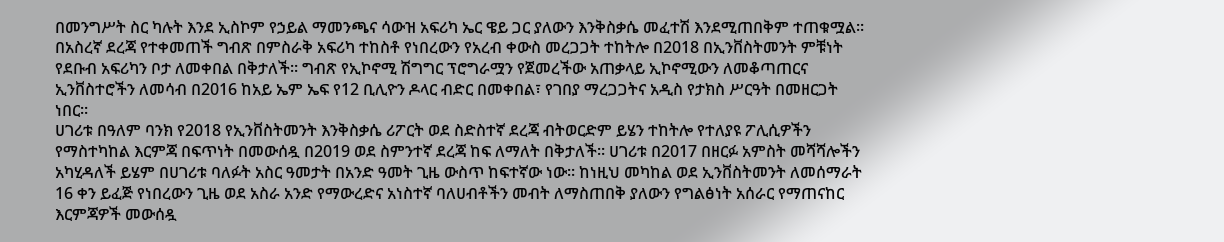በመንግሥት ስር ካሉት እንደ ኢስኮም የኃይል ማመንጫና ሳውዝ አፍሪካ ኤር ዌይ ጋር ያለውን እንቅስቃሴ መፈተሽ እንደሚጠበቅም ተጠቁሟል።
በአስረኛ ደረጃ የተቀመጠች ግብጽ በምስራቅ አፍሪካ ተከስቶ የነበረውን የአረብ ቀውስ መረጋጋት ተከትሎ በ2018 በኢንቨስትመንት ምቹነት የደቡብ አፍሪካን ቦታ ለመቀበል በቅታለች። ግብጽ የኢኮኖሚ ሽግግር ፕሮግራሟን የጀመረችው አጠቃላይ ኢኮኖሚውን ለመቆጣጠርና ኢንቨስተሮችን ለመሳብ በ2016 ከአይ ኤም ኤፍ የ12 ቢሊዮን ዶላር ብድር በመቀበል፣ የገበያ ማረጋጋትና አዲስ የታክስ ሥርዓት በመዘርጋት ነበር።
ሀገሪቱ በዓለም ባንክ የ2018 የኢንቨስትመንት እንቅስቃሴ ሪፖርት ወደ ስድስተኛ ደረጃ ብትወርድም ይሄን ተከትሎ የተለያዩ ፖሊሲዎችን የማስተካከል እርምጃ በፍጥነት በመውሰዷ በ2019 ወደ ስምንተኛ ደረጃ ከፍ ለማለት በቅታለች። ሀገሪቱ በ2017 በዘርፉ አምስት መሻሻሎችን አካሂዳለች ይሄም በሀገሪቱ ባለፉት አስር ዓመታት በአንድ ዓመት ጊዜ ውስጥ ከፍተኛው ነው፡፡ ከነዚህ መካከል ወደ ኢንቨስትመንት ለመሰማራት 16 ቀን ይፈጅ የነበረውን ጊዜ ወደ አስራ አንድ የማውረድና አነስተኛ ባለሀብቶችን መብት ለማስጠበቅ ያለውን የግልፅነት አሰራር የማጠናከር እርምጃዎች መውሰዷ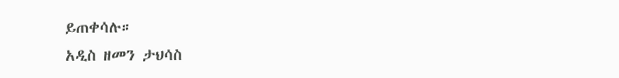ይጠቀሳሉ።
አዲስ ዘመን ታህሳስ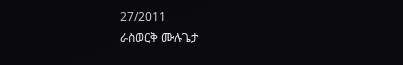27/2011
ራስወርቅ ሙሉጌታ